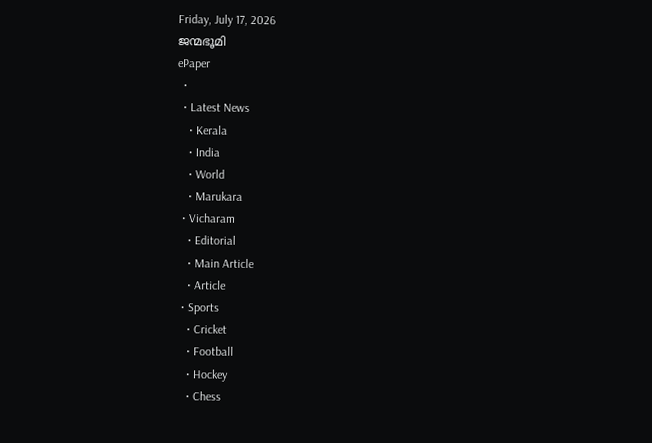Friday, July 17, 2026
ജന്മഭൂമി
ePaper
  •
  • Latest News
    • Kerala
    • India
    • World
    • Marukara
  • Vicharam
    • Editorial
    • Main Article
    • Article
  • Sports
    • Cricket
    • Football
    • Hockey
    • Chess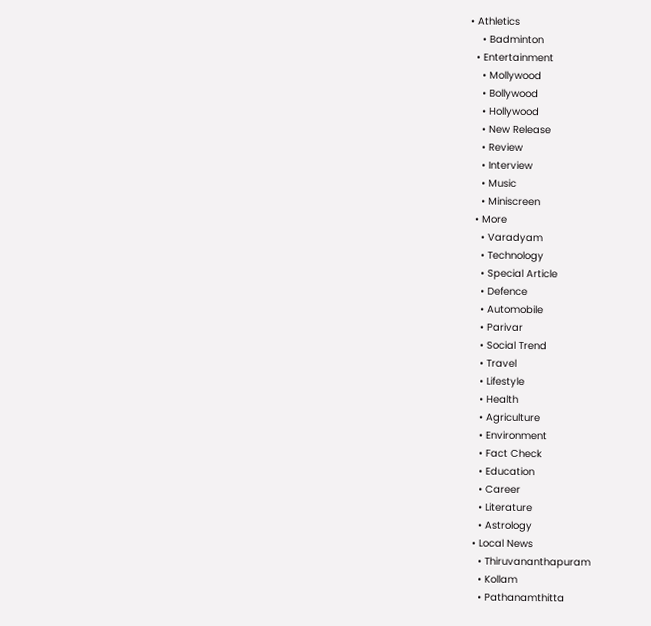• Athletics
    • Badminton
  • Entertainment
    • Mollywood
    • Bollywood
    • Hollywood
    • New Release
    • Review
    • Interview
    • Music
    • Miniscreen
  • More
    • Varadyam
    • Technology
    • Special Article
    • Defence
    • Automobile
    • Parivar
    • Social Trend
    • Travel
    • Lifestyle
    • Health
    • Agriculture
    • Environment
    • Fact Check
    • Education
    • Career
    • Literature
    • Astrology
  • Local News
    • Thiruvananthapuram
    • Kollam
    • Pathanamthitta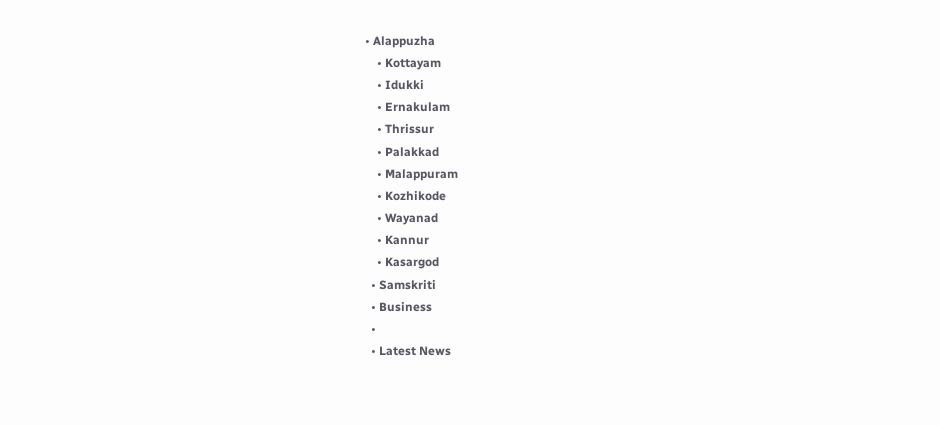• Alappuzha
    • Kottayam
    • Idukki
    • Ernakulam
    • Thrissur
    • Palakkad
    • Malappuram
    • Kozhikode
    • Wayanad
    • Kannur
    • Kasargod
  • Samskriti
  • Business
  •
  • Latest News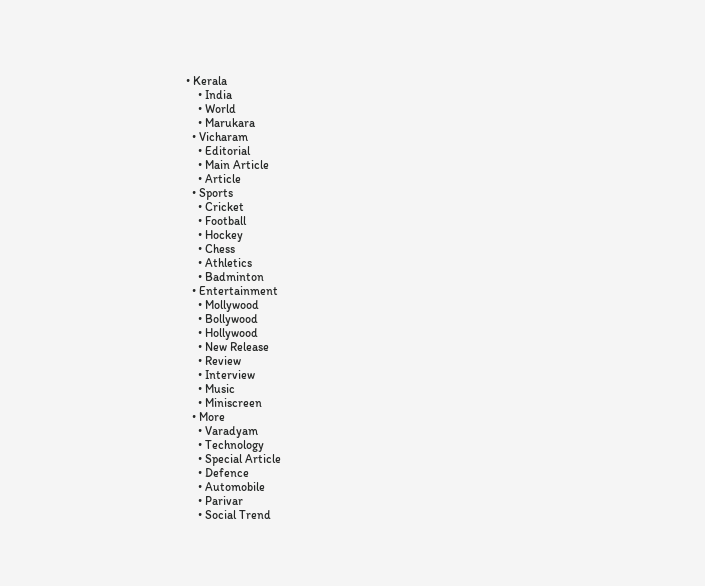• Kerala
    • India
    • World
    • Marukara
  • Vicharam
    • Editorial
    • Main Article
    • Article
  • Sports
    • Cricket
    • Football
    • Hockey
    • Chess
    • Athletics
    • Badminton
  • Entertainment
    • Mollywood
    • Bollywood
    • Hollywood
    • New Release
    • Review
    • Interview
    • Music
    • Miniscreen
  • More
    • Varadyam
    • Technology
    • Special Article
    • Defence
    • Automobile
    • Parivar
    • Social Trend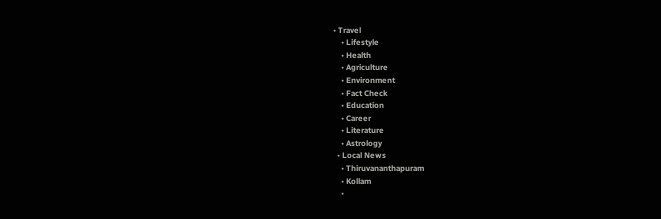• Travel
    • Lifestyle
    • Health
    • Agriculture
    • Environment
    • Fact Check
    • Education
    • Career
    • Literature
    • Astrology
  • Local News
    • Thiruvananthapuram
    • Kollam
    •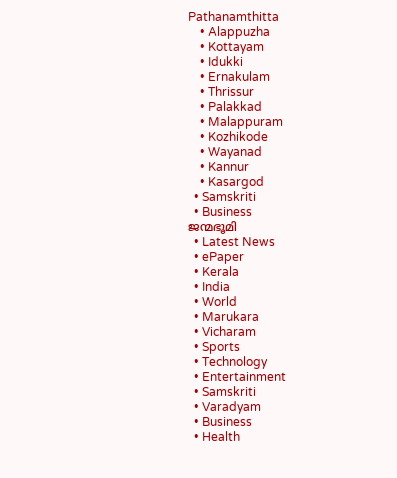Pathanamthitta
    • Alappuzha
    • Kottayam
    • Idukki
    • Ernakulam
    • Thrissur
    • Palakkad
    • Malappuram
    • Kozhikode
    • Wayanad
    • Kannur
    • Kasargod
  • Samskriti
  • Business
ജന്മഭൂമി
  • Latest News
  • ePaper
  • Kerala
  • India
  • World
  • Marukara
  • Vicharam
  • Sports
  • Technology
  • Entertainment
  • Samskriti
  • Varadyam
  • Business
  • Health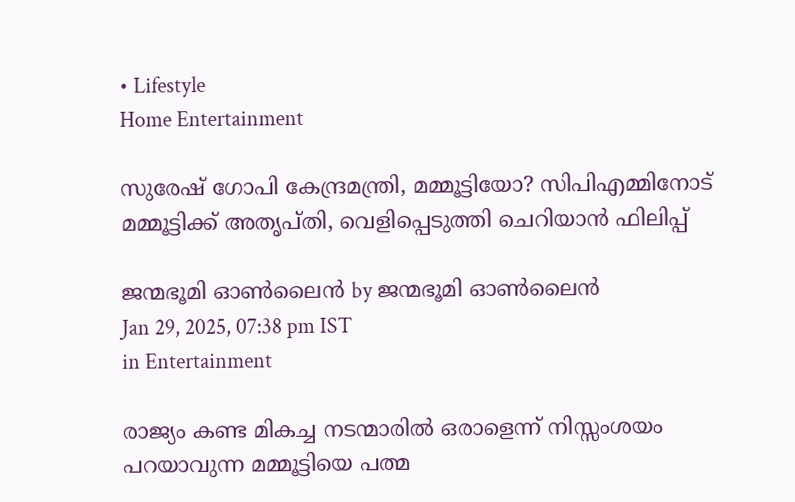• Lifestyle
Home Entertainment

സുരേഷ് ഗോപി കേന്ദ്രമന്ത്രി, മമ്മൂട്ടിയോ? സിപിഎമ്മിനോട് മമ്മൂട്ടിക്ക് അതൃപ്തി, വെളിപ്പെടുത്തി ചെറിയാൻ ഫിലിപ്പ്

ജന്മഭൂമി ഓണ്‍ലൈന്‍ by ജന്മഭൂമി ഓണ്‍ലൈന്‍
Jan 29, 2025, 07:38 pm IST
in Entertainment

രാജ്യം കണ്ട മികച്ച നടന്മാരിൽ ഒരാളെന്ന് നിസ്സംശയം പറയാവുന്ന മമ്മൂട്ടിയെ പത്മ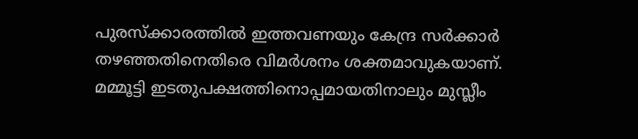പുരസ്ക്കാരത്തിൽ ഇത്തവണയും കേന്ദ്ര സർക്കാർ തഴഞ്ഞതിനെതിരെ വിമർശനം ശക്തമാവുകയാണ്. മമ്മൂട്ടി ഇടതുപക്ഷത്തിനൊപ്പമായതിനാലും മുസ്ലീം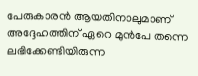പേരുകാരൻ ആയതിനാലുമാണ് അദ്ദേഹത്തിന് ഏറെ മുൻപേ തന്നെ ലഭിക്കേണ്ടിയിരുന്ന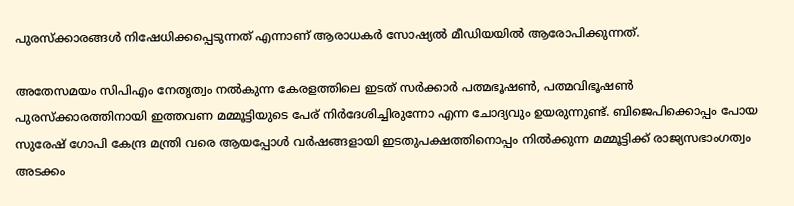പുരസ്ക്കാരങ്ങൾ നിഷേധിക്കപ്പെടുന്നത് എന്നാണ് ആരാധകർ സോഷ്യൽ മീഡിയയിൽ ആരോപിക്കുന്നത്.

അതേസമയം സിപിഎം നേതൃത്വം നൽകുന്ന കേരളത്തിലെ ഇടത് സർക്കാർ പത്മഭൂഷൺ, പത്മവിഭൂഷൺ പുരസ്ക്കാരത്തിനായി ഇത്തവണ മമ്മൂട്ടിയുടെ പേര് നിർദേശിച്ചിരുന്നോ എന്ന ചോദ്യവും ഉയരുന്നുണ്ട്. ബിജെപിക്കൊപ്പം പോയ സുരേഷ് ഗോപി കേന്ദ്ര മന്ത്രി വരെ ആയപ്പോൾ വർഷങ്ങളായി ഇടതുപക്ഷത്തിനൊപ്പം നിൽക്കുന്ന മമ്മൂട്ടിക്ക് രാജ്യസഭാംഗത്വം അടക്കം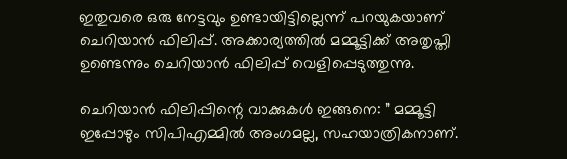ഇതുവരെ ഒരു നേട്ടവും ഉണ്ടായിട്ടില്ലെന്ന് പറയുകയാണ് ചെറിയാൻ ഫിലിപ്പ്. അക്കാര്യത്തിൽ മമ്മൂട്ടിക്ക് അതൃപ്തി ഉണ്ടെന്നും ചെറിയാൻ ഫിലിപ്പ് വെളിപ്പെടുത്തുന്നു.

ചെറിയാൻ ഫിലിപ്പിന്റെ വാക്കുകൾ ഇങ്ങനെ: ” മമ്മൂട്ടി ഇപ്പോഴും സിപിഎമ്മില്‍ അംഗമല്ല, സഹയാത്രികനാണ്.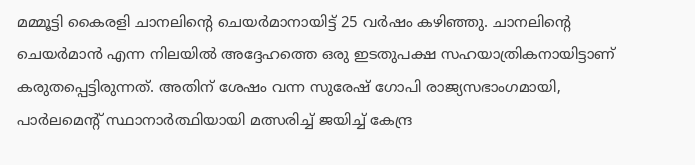മമ്മൂട്ടി കൈരളി ചാനലിന്റെ ചെയര്‍മാനായിട്ട് 25 വര്‍ഷം കഴിഞ്ഞു. ചാനലിന്റെ ചെയര്‍മാന്‍ എന്ന നിലയില്‍ അദ്ദേഹത്തെ ഒരു ഇടതുപക്ഷ സഹയാത്രികനായിട്ടാണ് കരുതപ്പെട്ടിരുന്നത്. അതിന് ശേഷം വന്ന സുരേഷ് ഗോപി രാജ്യസഭാംഗമായി, പാര്‍ലമെന്റ് സ്ഥാനാര്‍ത്ഥിയായി മത്സരിച്ച് ജയിച്ച് കേന്ദ്ര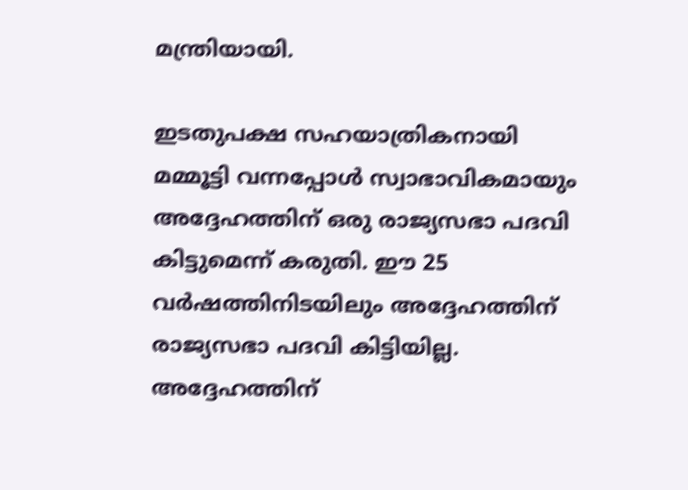മന്ത്രിയായി.

ഇടതുപക്ഷ സഹയാത്രികനായി മമ്മൂട്ടി വന്നപ്പോള്‍ സ്വാഭാവികമായും അദ്ദേഹത്തിന് ഒരു രാജ്യസഭാ പദവി കിട്ടുമെന്ന് കരുതി. ഈ 25 വര്‍ഷത്തിനിടയിലും അദ്ദേഹത്തിന് രാജ്യസഭാ പദവി കിട്ടിയില്ല. അദ്ദേഹത്തിന്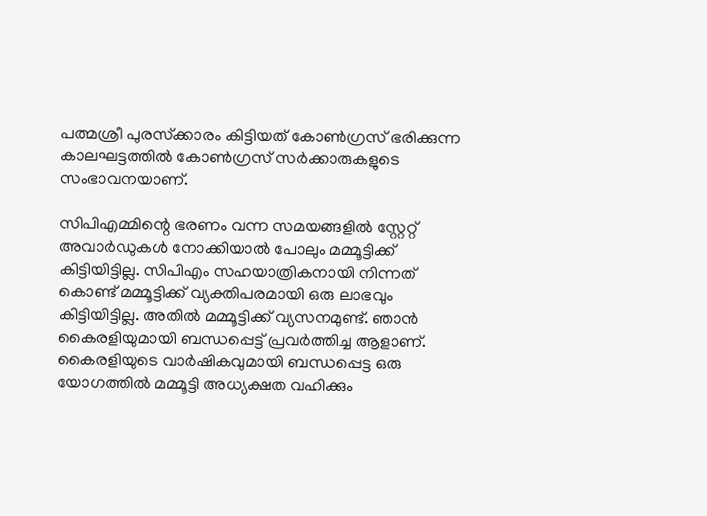പത്മശ്രീ പുരസ്‌ക്കാരം കിട്ടിയത് കോണ്‍ഗ്രസ് ഭരിക്കുന്ന കാലഘട്ടത്തില്‍ കോണ്‍ഗ്രസ് സര്‍ക്കാരുകളുടെ സംഭാവനയാണ്.

സിപിഎമ്മിന്റെ ഭരണം വന്ന സമയങ്ങളില്‍ സ്റ്റേറ്റ് അവാര്‍ഡുകള്‍ നോക്കിയാല്‍ പോലും മമ്മൂട്ടിക്ക് കിട്ടിയിട്ടില്ല. സിപിഎം സഹയാത്രികനായി നിന്നത് കൊണ്ട് മമ്മൂട്ടിക്ക് വ്യക്തിപരമായി ഒരു ലാഭവും കിട്ടിയിട്ടില്ല. അതില്‍ മമ്മൂട്ടിക്ക് വ്യസനമുണ്ട്. ഞാന്‍ കൈരളിയുമായി ബന്ധപ്പെട്ട് പ്രവര്‍ത്തിച്ച ആളാണ്. കൈരളിയുടെ വാര്‍ഷികവുമായി ബന്ധപ്പെട്ട ഒരു യോഗത്തില്‍ മമ്മൂട്ടി അധ്യക്ഷത വഹിക്കും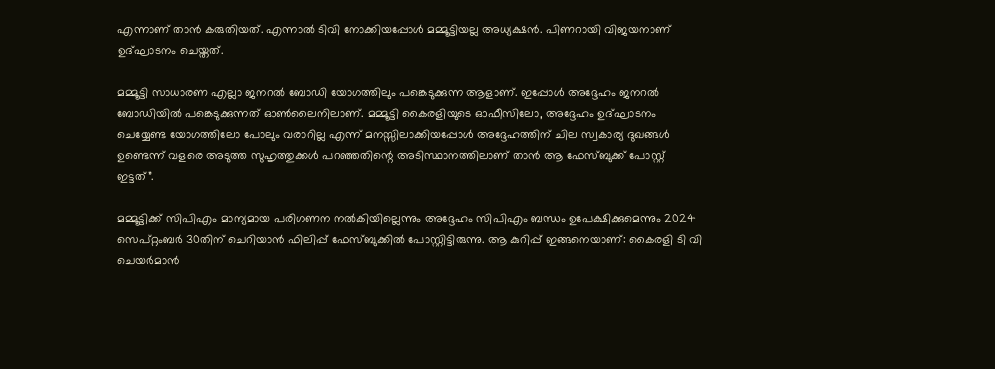എന്നാണ് താന്‍ കരുതിയത്. എന്നാല്‍ ടിവി നോക്കിയപ്പോള്‍ മമ്മൂട്ടിയല്ല അധ്യക്ഷന്‍. പിണറായി വിജയനാണ് ഉദ്ഘാടനം ചെയ്തത്.

മമ്മൂട്ടി സാധാരണ എല്ലാ ജനറല്‍ ബോഡി യോഗത്തിലും പങ്കെടുക്കുന്ന ആളാണ്. ഇപ്പോള്‍ അദ്ദേഹം ജനറല്‍ ബോഡിയില്‍ പങ്കെടുക്കുന്നത് ഓണ്‍ലൈനിലാണ്. മമ്മൂട്ടി കൈരളിയുടെ ഓഫീസിലോ, അദ്ദേഹം ഉദ്ഘാടനം ചെയ്യേണ്ട യോഗത്തിലോ പോലും വരാറില്ല എന്ന് മനസ്സിലാക്കിയപ്പോള്‍ അദ്ദേഹത്തിന് ചില സ്വകാര്യ ദുഖങ്ങള്‍ ഉണ്ടെന്ന് വളരെ അടുത്ത സുഹൃത്തുക്കള്‍ പറഞ്ഞതിന്റെ അടിസ്ഥാനത്തിലാണ് താന്‍ ആ ഫേസ്ബുക്ക് പോസ്റ്റ് ഇട്ടത്”.

മമ്മൂട്ടിക്ക് സിപിഎം മാന്യമായ പരിഗണന നൽകിയില്ലെന്നും അദ്ദേഹം സിപിഎം ബന്ധം ഉപേക്ഷിക്കുമെന്നും 2024 സെപ്റ്റംബർ 30തിന് ചെറിയാൻ ഫിലിപ്പ് ഫേസ്ബുക്കിൽ പോസ്റ്റിട്ടിരുന്നു. ആ കുറിപ്പ് ഇങ്ങനെയാണ്: കൈരളി ടി വി ചെയർമാൻ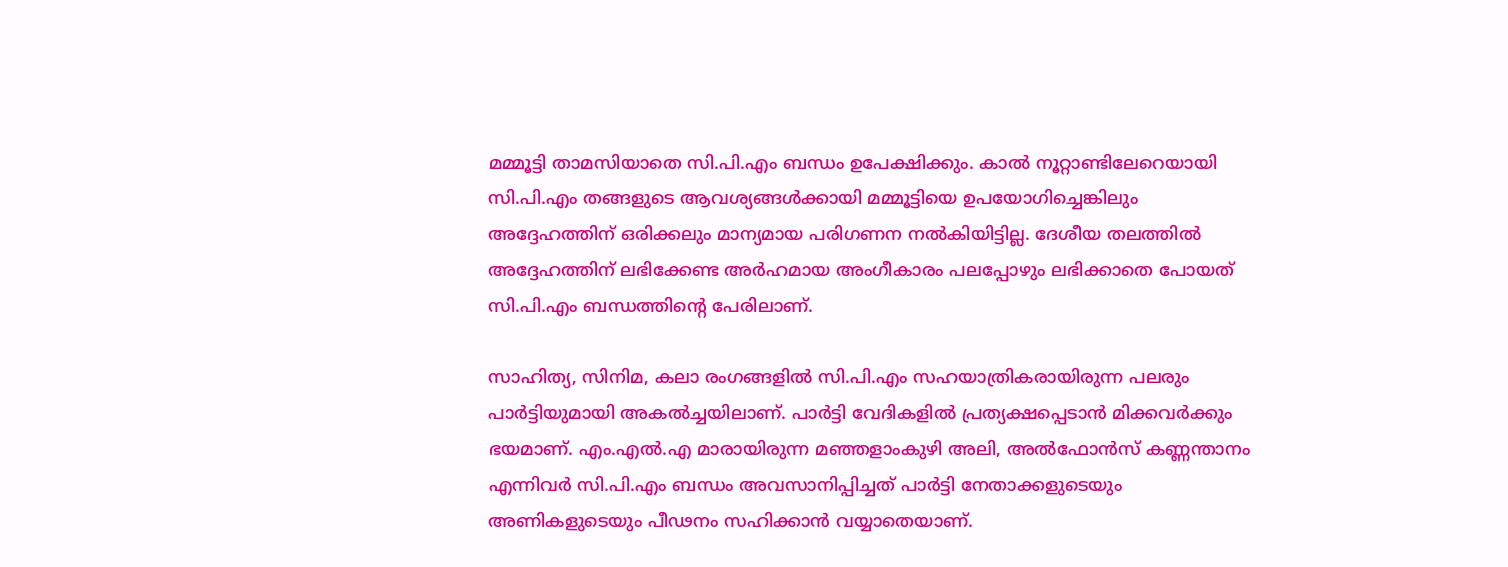മമ്മൂട്ടി താമസിയാതെ സി.പി.എം ബന്ധം ഉപേക്ഷിക്കും. കാൽ നൂറ്റാണ്ടിലേറെയായി സി.പി.എം തങ്ങളുടെ ആവശ്യങ്ങൾക്കായി മമ്മൂട്ടിയെ ഉപയോഗിച്ചെങ്കിലും അദ്ദേഹത്തിന് ഒരിക്കലും മാന്യമായ പരിഗണന നൽകിയിട്ടില്ല. ദേശീയ തലത്തിൽ അദ്ദേഹത്തിന് ലഭിക്കേണ്ട അർഹമായ അംഗീകാരം പലപ്പോഴും ലഭിക്കാതെ പോയത് സി.പി.എം ബന്ധത്തിന്റെ പേരിലാണ്.

സാഹിത്യ, സിനിമ, കലാ രംഗങ്ങളിൽ സി.പി.എം സഹയാത്രികരായിരുന്ന പലരും പാർട്ടിയുമായി അകൽച്ചയിലാണ്. പാർട്ടി വേദികളിൽ പ്രത്യക്ഷപ്പെടാൻ മിക്കവർക്കും ഭയമാണ്. എം.എൽ.എ മാരായിരുന്ന മഞ്ഞളാംകുഴി അലി, അൽഫോൻസ് കണ്ണന്താനം എന്നിവർ സി.പി.എം ബന്ധം അവസാനിപ്പിച്ചത് പാർട്ടി നേതാക്കളുടെയും അണികളുടെയും പീഢനം സഹിക്കാൻ വയ്യാതെയാണ്.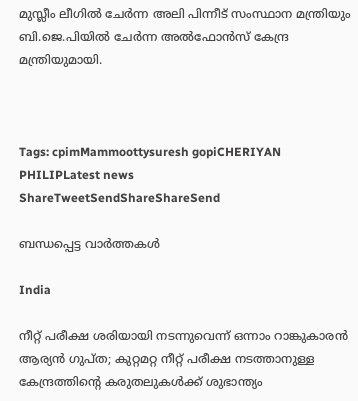മുസ്ലീം ലീഗിൽ ചേർന്ന അലി പിന്നീട് സംസ്ഥാന മന്ത്രിയും ബി.ജെ.പിയിൽ ചേർന്ന അൽഫോൻസ് കേന്ദ്ര മന്ത്രിയുമായി.



Tags: cpimMammoottysuresh gopiCHERIYAN PHILIPLatest news
ShareTweetSendShareShareSend

ബന്ധപ്പെട്ട വാര്‍ത്തകള്‍

India

നീറ്റ് പരീക്ഷ ശരിയായി നടന്നുവെന്ന് ഒന്നാം റാങ്കുകാരന്‍ ആര്യന്‍ ഗുപ്ത; കുറ്റമറ്റ നീറ്റ് പരീക്ഷ നടത്താനുള്ള കേന്ദ്രത്തിന്റെ കരുതലുകള്‍ക്ക് ശുഭാന്ത്യം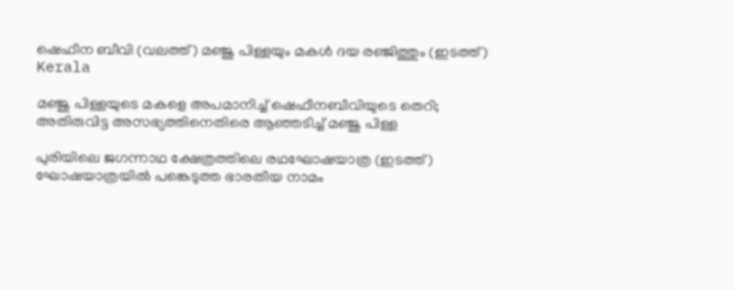ഷെഫീന ബീവി (വലത്ത്) മഞ്ജു പിള്ളയും മകള്‍ ദയ രഞ്ജിത്തും (ഇടത്ത്)
Kerala

മ‌‌ഞ്ജു പിള്ളയുടെ മകളെ അപമാനിച്ച് ഷെഫീനബീവിയുടെ തെറി; അതിരുവിട്ട അസഭ്യത്തിനെതിരെ ആഞ്ഞടിച്ച് മഞ്ജു പിള്ള

പുരിയിലെ ജഗന്നാഥ ക്ഷേത്രത്തിലെ രഥഘോഷയാത്ര (ഇടത്ത്) ഘോഷയാത്രയില്‍ പങ്കെടുത്ത ഭാരതീയ നാമം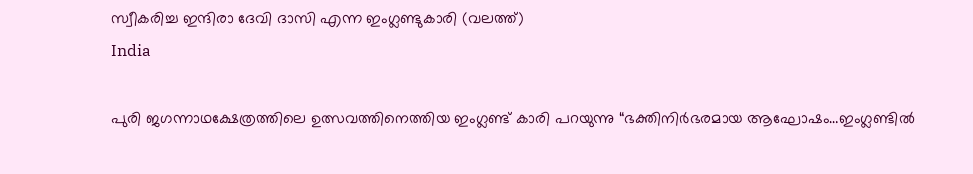സ്വീകരിച്ച ഇന്ദിരാ ദേവി ദാസി എന്ന ഇംഗ്ലണ്ടുകാരി (വലത്ത്)
India

പുരി ജഗന്നാഥക്ഷേത്രത്തിലെ ഉത്സവത്തിനെത്തിയ ഇംഗ്ലണ്ട് കാരി പറയുന്നു “ഭക്തിനിര്‍ഭരമായ ആഘോഷം…ഇംഗ്ലണ്ടില്‍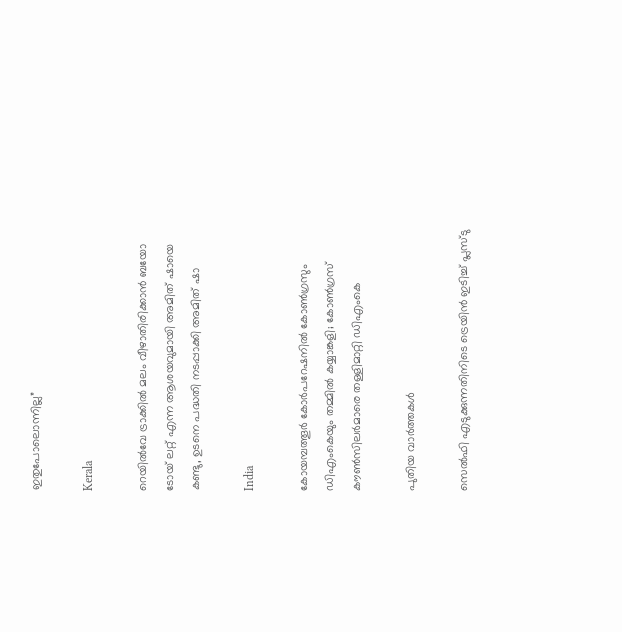ഇതുപോലൊന്നില്ല”

Kerala

റെയില്‍വേ ട്രാക്കില്‍ മലം വീഴാതിരിക്കാന്‍ ബയോ ടോയ് ലറ്റ് എന്ന ആശയവുമായി അമിത് ഷായെ കണ്ടു, ഉടനെ പദ്ധതി നടപ്പാക്കി അമിത് ഷാ

India

കോയമ്പത്തൂര്‍ കോര്‍പറേഷനില്‍ കോണ്‍ഗ്രസും ഡിഎംകെയും തമ്മില്‍ കയ്യാങ്കളി; കോണ്‍ഗ്രസ് കൗണ്‍സിലര്‍മാരെ തള്ളിമാറ്റി ഡിഎംകെ

പുതിയ വാര്‍ത്തകള്‍

സെല്‍ഫി എടുക്കുന്നതിനിടെ ട്രെയിന്‍ ഇടിച്ച് പ്ലസ്ടു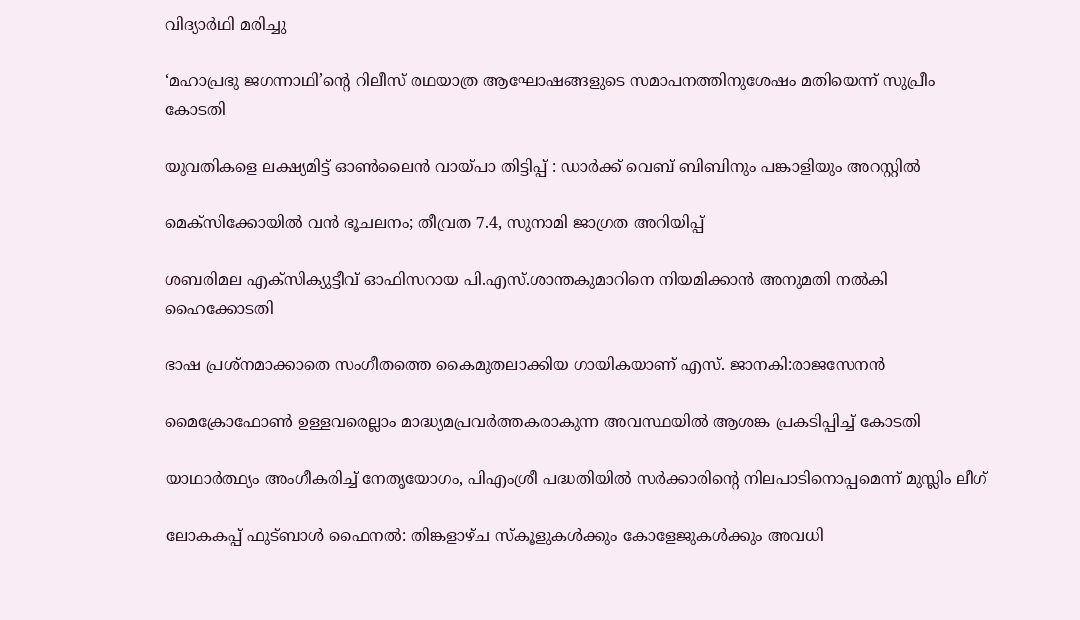വിദ്യാര്‍ഥി മരിച്ചു

‘മഹാപ്രഭു ജഗന്നാഥി’ന്റെ റിലീസ് രഥയാത്ര ആഘോഷങ്ങളുടെ സമാപനത്തിനുശേഷം മതിയെന്ന് സുപ്രീം കോടതി

യുവതികളെ ലക്ഷ്യമിട്ട് ഓണ്‍ലൈന്‍ വായ്‌പാ തിട്ടിപ്പ് : ഡാര്‍ക്ക് വെബ് ബിബിനും പങ്കാളിയും അറസ്റ്റില്‍

മെക്‌സിക്കോയിൽ വൻ ഭൂചലനം; തീവ്രത 7.4, സുനാമി ജാഗ്രത അറിയിപ്പ്

ശബരിമല എക്‌സിക്യുട്ടീവ് ഓഫിസറായ പി.എസ്.ശാന്തകുമാറിനെ നിയമിക്കാന്‍ അനുമതി നല്‍കി ഹൈക്കോടതി

ഭാഷ പ്രശ്നമാക്കാതെ സംഗീതത്തെ കൈമുതലാക്കിയ ഗായികയാണ് എസ്. ജാനകി:രാജസേനൻ

മൈക്രോഫോണ്‍ ഉള്ളവരെല്ലാം മാദ്ധ്യമപ്രവര്‍ത്തകരാകുന്ന അവസ്ഥയില്‍ ആശങ്ക പ്രകടിപ്പിച്ച് കോടതി

യാഥാര്‍ത്ഥ്യം അംഗീകരിച്ച് നേതൃയോഗം, പിഎംശ്രീ പദ്ധതിയില്‍ സര്‍ക്കാരിന്റെ നിലപാടിനൊപ്പമെന്ന് മുസ്ലിം ലീഗ്

ലോകകപ്പ് ഫുട്ബാള്‍ ഫൈനല്‍: തിങ്കളാഴ്ച സ്‌കൂളുകള്‍ക്കും കോളേജുകള്‍ക്കും അവധി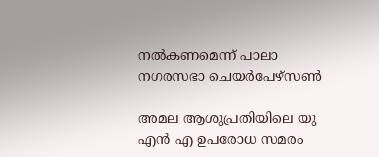നല്‍കണമെന്ന് പാലാ നഗരസഭാ ചെയര്‍പേഴ്‌സണ്‍

അമല ആശുപ്രതിയിലെ യു എന്‍ എ ഉപരോധ സമരം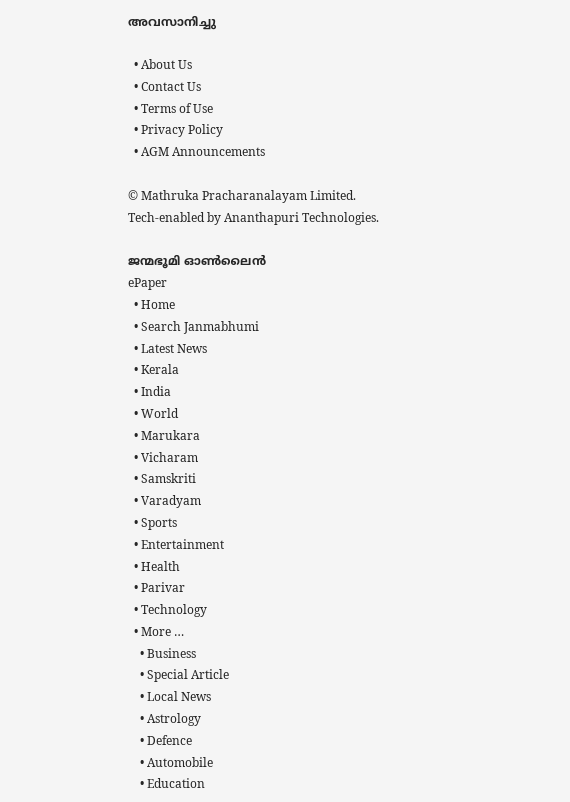അവസാനിച്ചു

  • About Us
  • Contact Us
  • Terms of Use
  • Privacy Policy
  • AGM Announcements

© Mathruka Pracharanalayam Limited.
Tech-enabled by Ananthapuri Technologies.

ജന്മഭൂമി ഓണ്‍ലൈന്‍
ePaper
  • Home
  • Search Janmabhumi
  • Latest News
  • Kerala
  • India
  • World
  • Marukara
  • Vicharam
  • Samskriti
  • Varadyam
  • Sports
  • Entertainment
  • Health
  • Parivar
  • Technology
  • More …
    • Business
    • Special Article
    • Local News
    • Astrology
    • Defence
    • Automobile
    • Education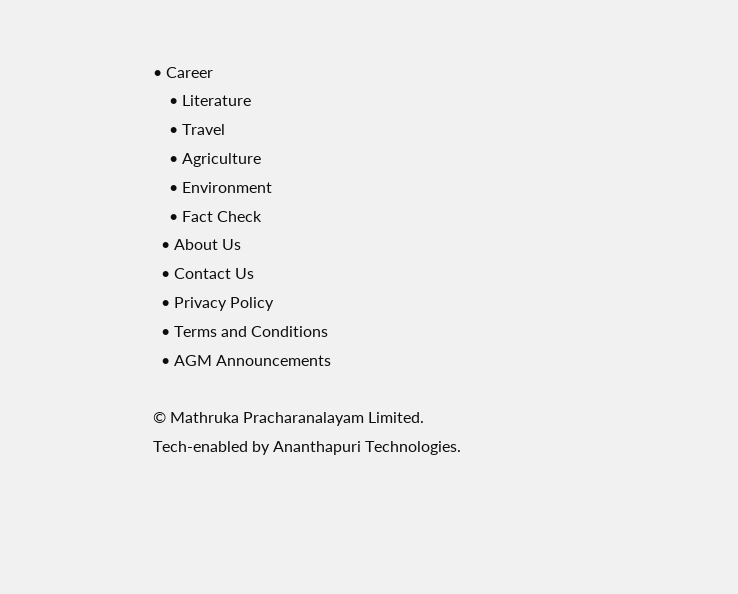• Career
    • Literature
    • Travel
    • Agriculture
    • Environment
    • Fact Check
  • About Us
  • Contact Us
  • Privacy Policy
  • Terms and Conditions
  • AGM Announcements

© Mathruka Pracharanalayam Limited.
Tech-enabled by Ananthapuri Technologies.